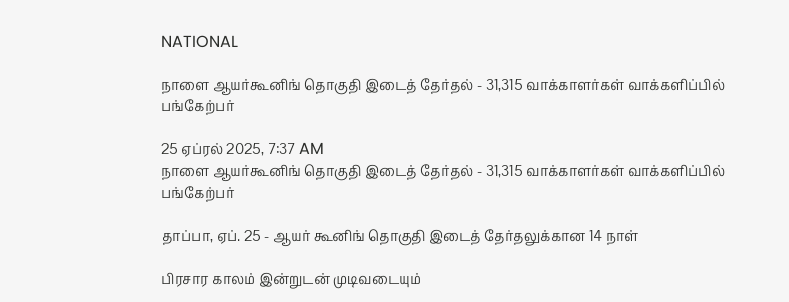NATIONAL

நாளை ஆயர்கூனிங் தொகுதி இடைத் தேர்தல் - 31,315 வாக்காளர்கள் வாக்களிப்பில் பங்கேற்பர்

25 ஏப்ரல் 2025, 7:37 AM
நாளை ஆயர்கூனிங் தொகுதி இடைத் தேர்தல் - 31,315 வாக்காளர்கள் வாக்களிப்பில் பங்கேற்பர்

தாப்பா, ஏப். 25 - ஆயர் கூனிங் தொகுதி இடைத் தேர்தலுக்கான 14 நாள்

பிரசார காலம் இன்றுடன் முடிவடையும்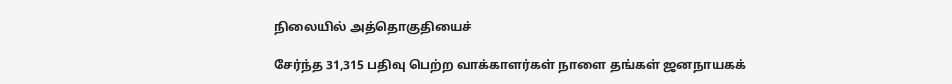நிலையில் அத்தொகுதியைச்

சேர்ந்த 31,315 பதிவு பெற்ற வாக்காளர்கள் நாளை தங்கள் ஜனநாயகக்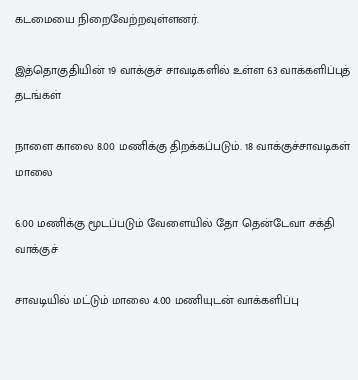கடமையை நிறைவேற்றவுள்ளனர்.

இத்தொகுதியின் 19 வாக்குச் சாவடிகளில் உள்ள 63 வாக்களிப்புத் தடங்கள்

நாளை காலை 8.00 மணிக்கு திறக்கப்படும். 18 வாக்குச்சாவடிகள் மாலை

6.00 மணிக்கு மூடப்படும் வேளையில் தோ தென்டேவா சக்தி வாக்குச்

சாவடியில் மட்டும் மாலை 4.00 மணியுடன் வாக்களிப்பு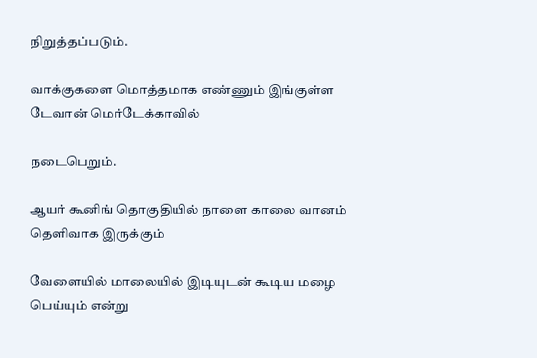நிறுத்தப்படும்.

வாக்குகளை மொத்தமாக எண்ணும் இங்குள்ள டேவான் மெர்டேக்காவில்

நடைபெறும்.

ஆயர் கூனிங் தொகுதியில் நாளை காலை வானம் தெளிவாக இருக்கும்

வேளையில் மாலையில் இடியுடன் கூடிய மழை பெய்யும் என்று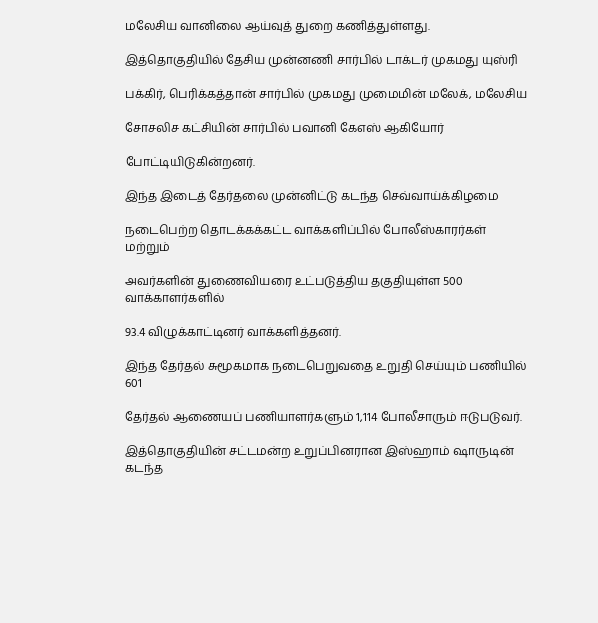மலேசிய வானிலை ஆய்வுத் துறை கணித்துள்ளது.

இத்தொகுதியில் தேசிய முன்னணி சார்பில் டாக்டர் முகமது யுஸ்ரி

பக்கிர், பெரிக்கத்தான் சார்பில் முகமது முமைமின் மலேக், மலேசிய

சோசலிச கட்சியின் சார்பில் பவானி கேஎஸ் ஆகியோர்

போட்டியிடுகின்றனர்.

இந்த இடைத் தேர்தலை முன்னிட்டு கடந்த செவ்வாய்க்கிழமை

நடைபெற்ற தொடக்கக்கட்ட வாக்களிப்பில் போலீஸ்காரர்கள் மற்றும்

அவர்களின் துணைவியரை உட்படுத்திய தகுதியுள்ள 500 வாக்காளர்களில்

93.4 விழுக்காட்டினர் வாக்களித்தனர்.

இந்த தேர்தல் சுமூகமாக நடைபெறுவதை உறுதி செய்யும் பணியில் 601

தேர்தல் ஆணையப் பணியாளர்களும் 1,114 போலீசாரும் ஈடுபடுவர்.

இத்தொகுதியின் சட்டமன்ற உறுப்பினரான இஸ்ஹாம் ஷாருடின் கடந்த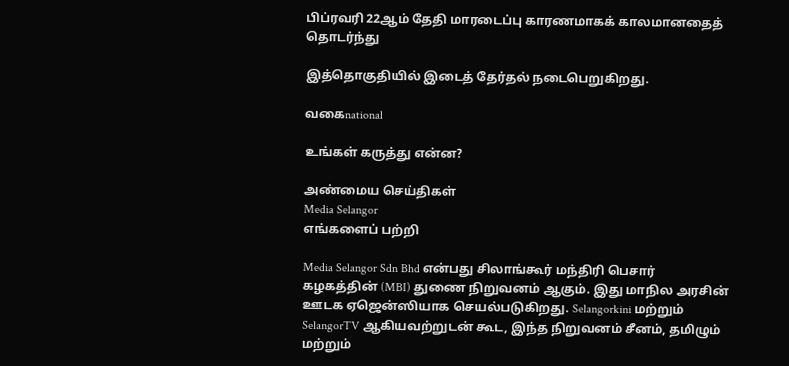பிப்ரவரி 22ஆம் தேதி மாரடைப்பு காரணமாகக் காலமானதைத் தொடர்ந்து

இத்தொகுதியில் இடைத் தேர்தல் நடைபெறுகிறது.

வகைnational

உங்கள் கருத்து என்ன?

அண்மைய செய்திகள்
Media Selangor
எங்களைப் பற்றி

Media Selangor Sdn Bhd என்பது சிலாங்கூர் மந்திரி பெசார் கழகத்தின் (MBI) துணை நிறுவனம் ஆகும். இது மாநில அரசின் ஊடக ஏஜென்ஸியாக செயல்படுகிறது. Selangorkini மற்றும் SelangorTV ஆகியவற்றுடன் கூட, இந்த நிறுவனம் சீனம், தமிழும் மற்றும்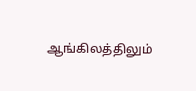ஆங்கிலத்திலும்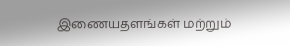இணையதளங்கள் மற்றும்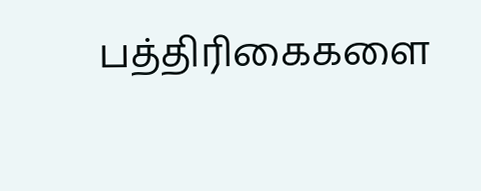பத்திரிகைகளை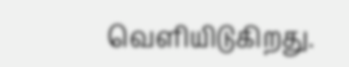வெளியிடுகிறது.